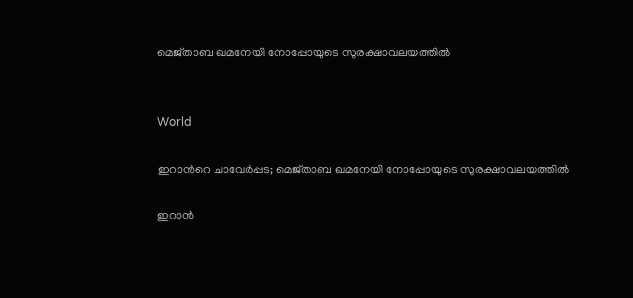മെജ്താബ‍ ഖമനേയി നോപ്പോയുടെ സുരക്ഷാവലയത്തിൽ


World

ഇറാന്‍റെ ചാവേർപ്പട; മെജ്താബ‍ ഖമനേയി നോപ്പോയുടെ സുരക്ഷാവലയത്തിൽ

ഇറാൻ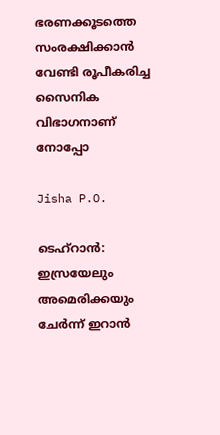ഭരണക്കൂടത്തെ സംരക്ഷിക്കാൻ വേണ്ടി രൂപീകരിച്ച സൈനിക വിഭാഗനാണ് നോപ്പോ

Jisha P.O.

ടെഹ്റാൻ: ഇസ്രയേലും അമെരിക്കയും ചേർന്ന് ഇറാൻ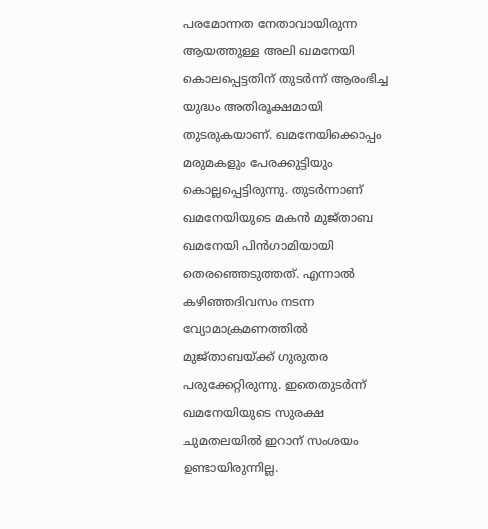പരമോന്നത നേതാവായിരുന്ന ആയത്തുള്ള അലി ഖമനേയി കൊലപ്പെട്ടതിന് തുടർന്ന് ആരംഭിച്ച യുദ്ധം അതിരൂക്ഷമായി തുടരുകയാണ്. ഖമനേയിക്കൊപ്പം മരുമകളും പേരക്കുട്ടിയും കൊല്ലപ്പെട്ടിരുന്നു. തുടർന്നാണ് ഖമനേയിയുടെ മകൻ മുജ്താബ ഖമനേയി പിൻഗാമിയായി തെരഞ്ഞെടുത്തത്. എന്നാൽ കഴിഞ്ഞദിവസം നടന്ന വ്യോമാക്രമണത്തിൽ മുജ്താബയ്ക്ക് ഗുരുതര പരുക്കേറ്റിരുന്നു. ഇതെതുടർന്ന് ഖമനേയിയുടെ സുരക്ഷ ചുമതലയിൽ ഇറാന് സംശയം ഉണ്ടായിരുന്നില്ല.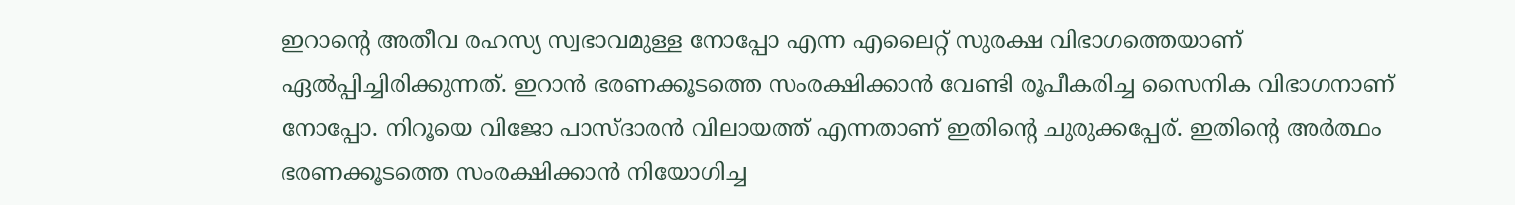ഇറാന്‍റെ അതീവ രഹസ്യ സ്വഭാവമുള്ള നോപ്പോ എന്ന എലൈറ്റ് സുരക്ഷ വിഭാഗത്തെയാണ് ഏൽപ്പിച്ചിരിക്കുന്നത്. ഇറാൻ ഭരണക്കൂടത്തെ സംരക്ഷിക്കാൻ വേണ്ടി രൂപീകരിച്ച സൈനിക വിഭാഗനാണ് നോപ്പോ. നിറൂയെ വിജോ പാസ്ദാരൻ വിലായത്ത് എന്നതാണ് ഇതിന്‍റെ ചുരുക്കപ്പേര്. ഇതിന്‍റെ അർത്ഥം ഭരണക്കൂടത്തെ സംരക്ഷിക്കാൻ നിയോഗിച്ച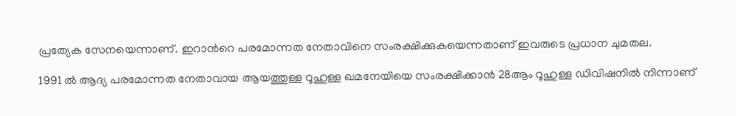പ്രത്യേക സേനയെന്നാണ്. ഇറാന്‍റെ പരമോന്നത നേതാവിനെ സംരക്ഷിക്കുകയെന്നതാണ് ഇവരുടെ പ്രധാന ചുമതല.

1991 ൽ ആദ്യ പരമോന്നത നേതാവായ ആയത്തുള്ള റൂഹുള്ള ഖമനേയിയെ സംരക്ഷിക്കാൻ 28ആം റൂഹുള്ള ഡിവിഷനിൽ നിന്നാണ്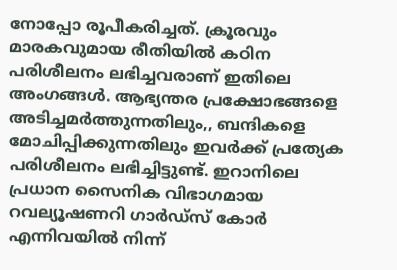നോപ്പോ രൂപീകരിച്ചത്. ക്രൂരവും മാരകവുമായ രീതിയിൽ കഠിന പരിശീലനം ലഭിച്ചവരാണ് ഇതിലെ അംഗങ്ങൾ. ആഭ്യന്തര പ്രക്ഷോഭങ്ങളെ അടിച്ചമർത്തുന്നതിലും,, ബന്ദികളെ മോചിപ്പിക്കുന്നതിലും ഇവർക്ക് പ്രത്യേക പരിശീലനം ലഭിച്ചിട്ടുണ്ട്. ഇറാനിലെ പ്രധാന സൈനിക വിഭാഗമായ റവല്യൂഷണറി ഗാർഡ്സ് കോർ എന്നിവയിൽ നിന്ന്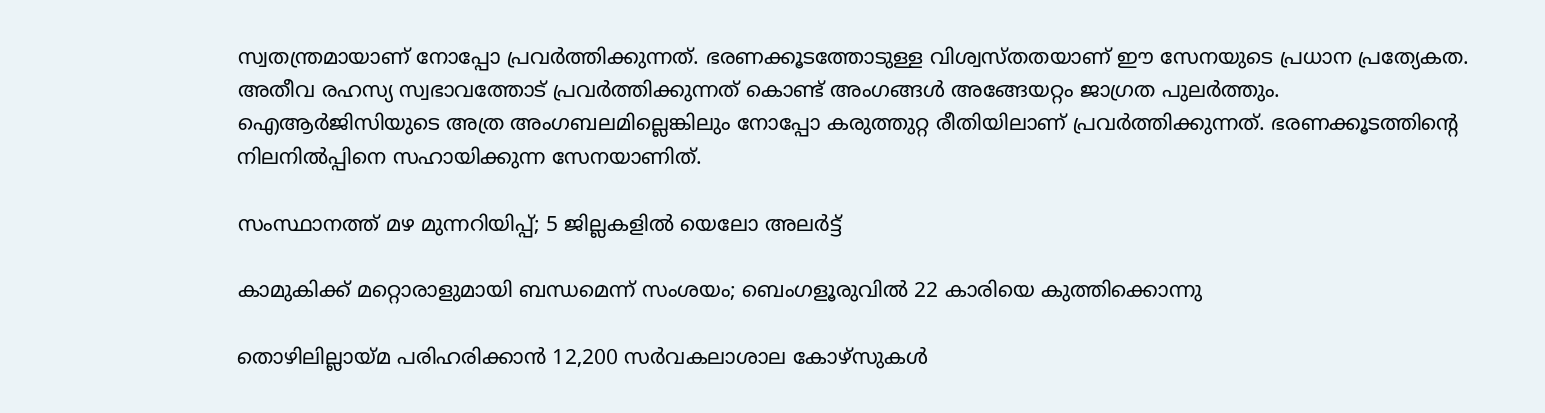സ്വതന്ത്രമായാണ് നോപ്പോ പ്രവർത്തിക്കുന്നത്. ഭരണക്കൂടത്തോടുള്ള വിശ്വസ്തതയാണ് ഈ സേനയുടെ പ്രധാന പ്രത്യേകത. അതീവ രഹസ്യ സ്വഭാവത്തോട് പ്രവർത്തിക്കുന്നത് കൊണ്ട് അംഗങ്ങൾ അങ്ങേയറ്റം ജാഗ്രത പുലർത്തും. ഐആർജിസിയുടെ അത്ര അംഗബലമില്ലെങ്കിലും നോപ്പോ കരുത്തുറ്റ രീതിയിലാണ് പ്രവർത്തിക്കുന്നത്. ഭരണക്കൂടത്തിന്‍റെ നിലനിൽപ്പിനെ സഹായിക്കുന്ന സേനയാണിത്.

സംസ്ഥാനത്ത് മഴ മുന്നറിയിപ്പ്; 5 ജില്ലകളിൽ യെലോ അലർട്ട്

കാമുകിക്ക് മറ്റൊരാളുമായി ബന്ധമെന്ന് സംശയം; ബെംഗളൂരുവിൽ 22 കാരിയെ കുത്തിക്കൊന്നു

തൊഴിലില്ലായ്മ പരിഹരിക്കാൻ 12,200 സർവകലാശാല കോഴ്സുകൾ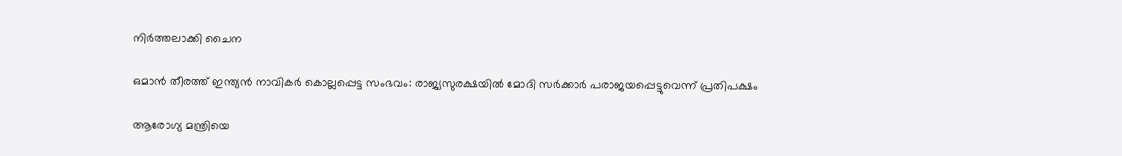നിർത്തലാക്കി ചൈന

ഒമാൻ തീരത്ത് ഇന്ത്യൻ നാവികർ കൊല്ലപ്പെട്ട സംഭവം: രാജ്യസുരക്ഷയിൽ മോദി സർക്കാർ പരാജയപ്പെട്ടുവെന്ന് പ്രതിപക്ഷം

ആരോഗ്യ മന്ത്രിയെ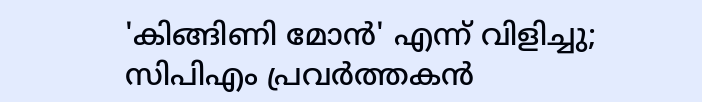'കിങ്ങിണി മോൻ' എന്ന് വിളിച്ചു; സിപിഎം പ്രവർത്തകൻ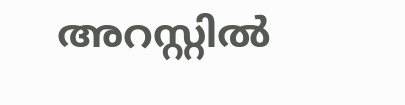അറസ്റ്റിൽ